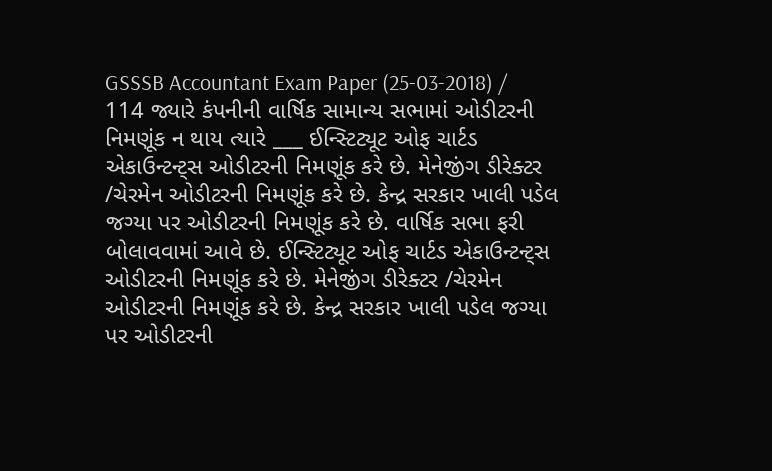GSSSB Accountant Exam Paper (25-03-2018) / 114 જ્યારે કંપનીની વાર્ષિક સામાન્ય સભામાં ઓડીટરની નિમણૂંક ન થાય ત્યારે ___ ઈન્સ્ટિટ્યૂટ ઓફ ચાર્ટડ એકાઉન્ટન્ટ્સ ઓડીટરની નિમણૂંક કરે છે. મેનેજીંગ ડીરેક્ટર /ચેરમેન ઓડીટરની નિમણૂંક કરે છે. કેન્દ્ર સરકાર ખાલી પડેલ જગ્યા પર ઓડીટરની નિમણૂંક કરે છે. વાર્ષિક સભા ફરી બોલાવવામાં આવે છે. ઈન્સ્ટિટ્યૂટ ઓફ ચાર્ટડ એકાઉન્ટન્ટ્સ ઓડીટરની નિમણૂંક કરે છે. મેનેજીંગ ડીરેક્ટર /ચેરમેન ઓડીટરની નિમણૂંક કરે છે. કેન્દ્ર સરકાર ખાલી પડેલ જગ્યા પર ઓડીટરની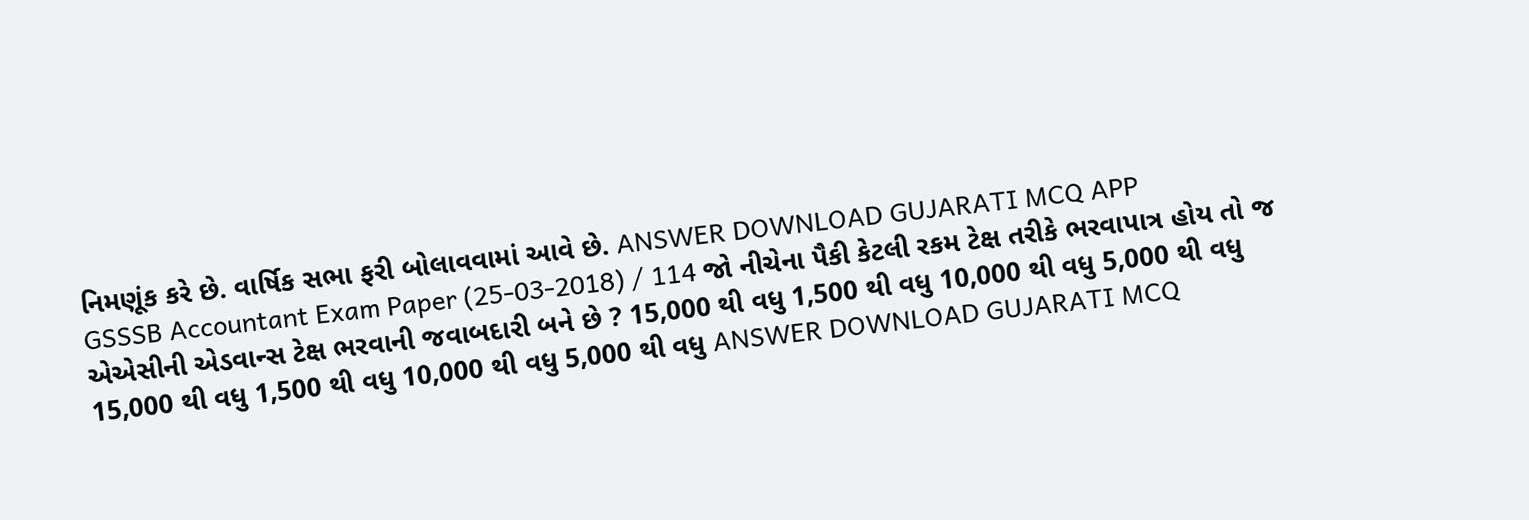નિમણૂંક કરે છે. વાર્ષિક સભા ફરી બોલાવવામાં આવે છે. ANSWER DOWNLOAD GUJARATI MCQ APP
GSSSB Accountant Exam Paper (25-03-2018) / 114 જો નીચેના પૈકી કેટલી રકમ ટેક્ષ તરીકે ભરવાપાત્ર હોય તો જ એએસીની એડવાન્સ ટેક્ષ ભરવાની જવાબદારી બને છે ? 15,000 થી વધુ 1,500 થી વધુ 10,000 થી વધુ 5,000 થી વધુ 15,000 થી વધુ 1,500 થી વધુ 10,000 થી વધુ 5,000 થી વધુ ANSWER DOWNLOAD GUJARATI MCQ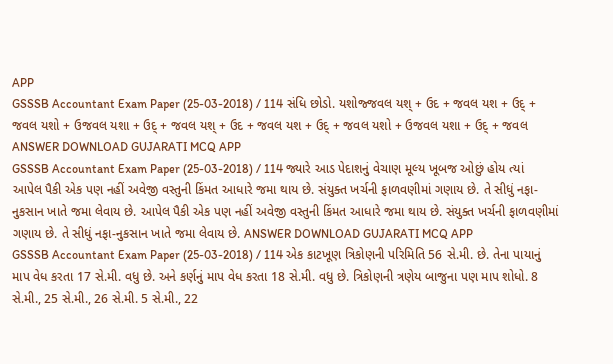APP
GSSSB Accountant Exam Paper (25-03-2018) / 114 સંધિ છોડો. યશોજ્જવલ યશ્ + ઉદ + જવલ યશ + ઉદ્ + જવલ યશો + ઉજવલ યશા + ઉદ્ + જવલ યશ્ + ઉદ + જવલ યશ + ઉદ્ + જવલ યશો + ઉજવલ યશા + ઉદ્ + જવલ ANSWER DOWNLOAD GUJARATI MCQ APP
GSSSB Accountant Exam Paper (25-03-2018) / 114 જ્યારે આડ પેદાશનું વેચાણ મૂલ્ય ખૂબજ ઓછું હોય ત્યાં આપેલ પૈકી એક પણ નહીં અવેજી વસ્તુની કિંમત આધારે જમા થાય છે. સંયુક્ત ખર્ચની ફાળવણીમાં ગણાય છે. તે સીધું નફા-નુકસાન ખાતે જમા લેવાય છે. આપેલ પૈકી એક પણ નહીં અવેજી વસ્તુની કિંમત આધારે જમા થાય છે. સંયુક્ત ખર્ચની ફાળવણીમાં ગણાય છે. તે સીધું નફા-નુકસાન ખાતે જમા લેવાય છે. ANSWER DOWNLOAD GUJARATI MCQ APP
GSSSB Accountant Exam Paper (25-03-2018) / 114 એક કાટખૂણ ત્રિકોણની પરિમિતિ 56 સે.મી. છે. તેના પાયાનું માપ વેધ કરતા 17 સે.મી. વધુ છે. અને કર્ણનું માપ વેધ કરતા 18 સે.મી. વધુ છે. ત્રિકોણની ત્રણેય બાજુના પણ માપ શોધો. 8 સે.મી., 25 સે.મી., 26 સે.મી. 5 સે.મી., 22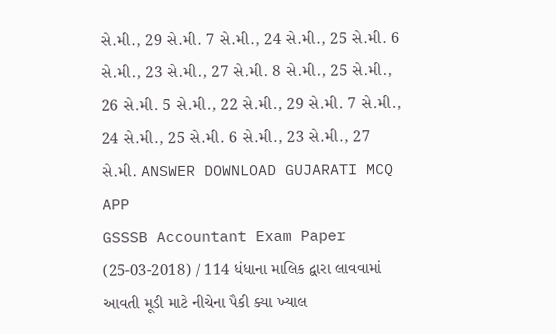સે.મી., 29 સે.મી. 7 સે.મી., 24 સે.મી., 25 સે.મી. 6 સે.મી., 23 સે.મી., 27 સે.મી. 8 સે.મી., 25 સે.મી., 26 સે.મી. 5 સે.મી., 22 સે.મી., 29 સે.મી. 7 સે.મી., 24 સે.મી., 25 સે.મી. 6 સે.મી., 23 સે.મી., 27 સે.મી. ANSWER DOWNLOAD GUJARATI MCQ APP
GSSSB Accountant Exam Paper (25-03-2018) / 114 ધંધાના માલિક દ્વારા લાવવામાં આવતી મૂડી માટે નીચેના પૈકી ક્યા ખ્યાલ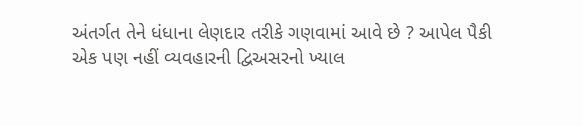અંતર્ગત તેને ધંધાના લેણદાર તરીકે ગણવામાં આવે છે ? આપેલ પૈકી એક પણ નહીં વ્યવહારની દ્વિઅસરનો ખ્યાલ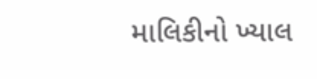માલિકીનો ખ્યાલ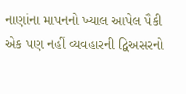નાણાંના માપનનો ખ્યાલ આપેલ પૈકી એક પણ નહીં વ્યવહારની દ્વિઅસરનો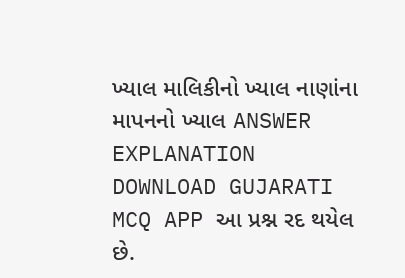ખ્યાલ માલિકીનો ખ્યાલ નાણાંના માપનનો ખ્યાલ ANSWER EXPLANATION DOWNLOAD GUJARATI MCQ APP આ પ્રશ્ન રદ થયેલ છે.